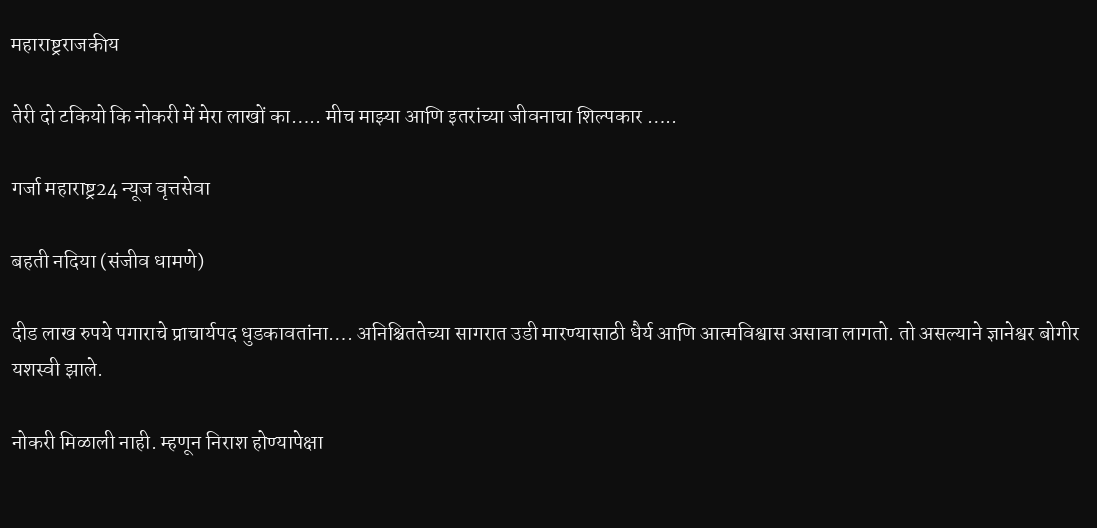महाराष्ट्रराजकीय

तेरी दो टकियो कि नोकरी में मेरा लाखों का….. मीच माझ्या आणि इतरांच्या जीवनाचा शिल्पकार …..

गर्जा महाराष्ट्र24 न्यूज वृत्तसेवा

बहती नदिया (संजीव धामणे)

दीड लाख रुपये पगाराचे प्राचार्यपद धुडकावतांना…. अनिश्चिततेच्या सागरात उडी मारण्यासाठी धैर्य आणि आत्मविश्वास असावा लागतो. तो असल्याने ज्ञानेश्वर बोगीर यशस्वी झाले.

नोकरी मिळाली नाही. म्हणून निराश होण्यापेक्षा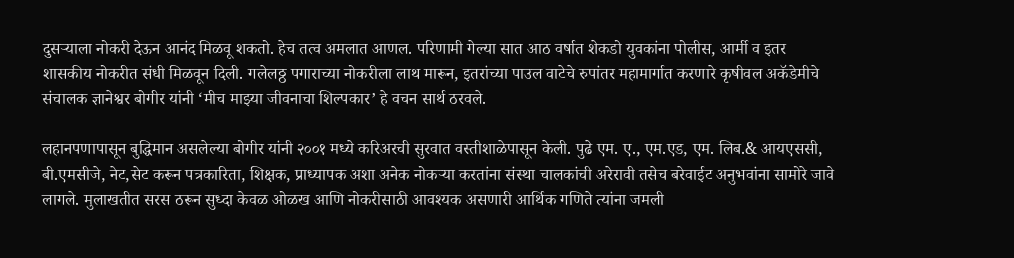दुसऱ्याला नोकरी देऊन आनंद मिळवू शकतो. हेच तत्व अमलात आणल. परिणामी गेल्या सात आठ वर्षात शेकडो युवकांना पोलीस, आर्मी व इतर शासकीय नोकरीत संधी मिळवून दिली. गलेलठ्ठ पगाराच्या नोकरीला लाथ मारून, इतरांच्या पाउल वाटेचे रुपांतर महामार्गात करणारे कृषीवल अकॅडेमीचे संचालक ज्ञानेश्वर बोगीर यांनी ‘मीच माझ्या जीवनाचा शिल्पकार’ हे वचन सार्थ ठरवले.

लहानपणापासून बुद्धिमान असलेल्या बोगीर यांनी २००१ मध्ये करिअरची सुरवात वस्तीशाळेपासून केली. पुढे एम. ए., एम.एड, एम. लिब.& आयएससी, बी.एमसीजे, नेट,सेट करून पत्रकारिता, शिक्षक, प्राध्यापक अशा अनेक नोकऱ्या करतांना संस्था चालकांची अरेरावी तसेच बरेवाईट अनुभवांना सामोरे जावे लागले. मुलाखतीत सरस ठरून सुध्दा केवळ ओळख आणि नोकरीसाठी आवश्यक असणारी आर्थिक गणिते त्यांना जमली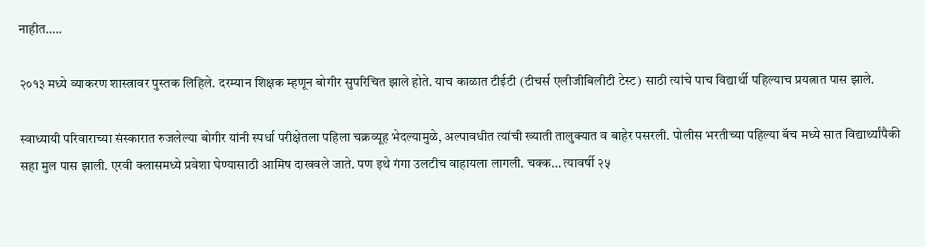नाहीत…..

२०१३ मध्ये व्याकरण शास्त्रावर पुस्तक लिहिले. दरम्यान शिक्षक म्हणून बोगीर सुपरिचित झाले होते. याच काळात टीईटी (टीचर्स एलीजीबिलीटी टेस्ट) साठी त्यांचे पाच विद्यार्थी पहिल्याच प्रयत्नात पास झाले.

स्वाध्यायी परिवाराच्या संस्कारात रुजलेल्या बोगीर यांनी स्पर्धा परीक्षेतला पहिला चक्रव्यूह भेदल्यामुळे, अल्पावधीत त्यांची ख्याती तालुक्यात व बाहेर पसरली. पोलीस भरतीच्या पहिल्या बॅच मध्ये सात विद्यार्थ्यांपैकी सहा मुल पास झाली. एरवी क्लासमध्ये प्रवेशा घेण्यासाठी आमिष दाखवले जाते. पण इथे गंगा उलटीच वाहायला लागली. चक्क… त्यावर्षी २५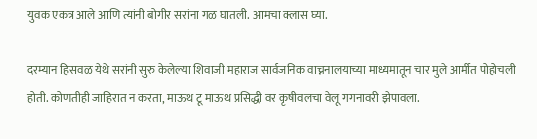युवक एकत्र आले आणि त्यांनी बोगीर सरांना गळ घातली. आमचा क्लास घ्या.

दरम्यान हिसवळ येथे सरांनी सुरु केलेल्या शिवाजी महाराज सार्वजनिक वाच्ननालयाच्या माध्यमातून चार मुले आर्मीत पोहोचली होती. कोणतीही जाहिरात न करता, माऊथ टू माऊथ प्रसिद्धी वर कृषीवलचा वेलू गगनावरी झेपावला.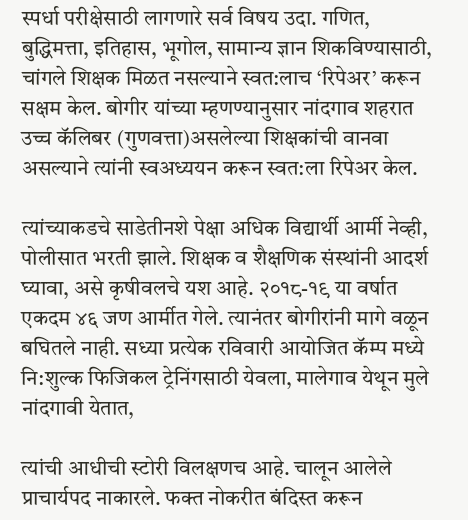स्पर्धा परीक्षेसाठी लागणारे सर्व विषय उदा. गणित, बुद्धिमत्ता, इतिहास, भूगोल, सामान्य ज्ञान शिकविण्यासाठी, चांगले शिक्षक मिळत नसल्याने स्वत:लाच ‘रिपेअर’ करून सक्षम केल. बोगीर यांच्या म्हणण्यानुसार नांदगाव शहरात उच्च कॅलिबर (गुणवत्ता)असलेल्या शिक्षकांची वानवा असल्याने त्यांनी स्वअध्ययन करून स्वत:ला रिपेअर केल.

त्यांच्याकडचे साडेतीनशे पेक्षा अधिक विद्यार्थी आर्मी नेव्ही, पोलीसात भरती झाले. शिक्षक व शैक्षणिक संस्थांनी आदर्श घ्यावा, असे कृषीवलचे यश आहे. २०१८-१९ या वर्षात एकदम ४६ जण आर्मीत गेले. त्यानंतर बोगीरांनी मागे वळून बघितले नाही. सध्या प्रत्येक रविवारी आयोजित कॅम्प मध्ये नि:शुल्क फिजिकल ट्रेनिंगसाठी येवला, मालेगाव येथून मुले नांदगावी येतात,

त्यांची आधीची स्टोरी विलक्षणच आहे. चालून आलेले प्राचार्यपद नाकारले. फक्त नोकरीत बंदिस्त करून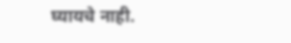घ्यायचे नाही.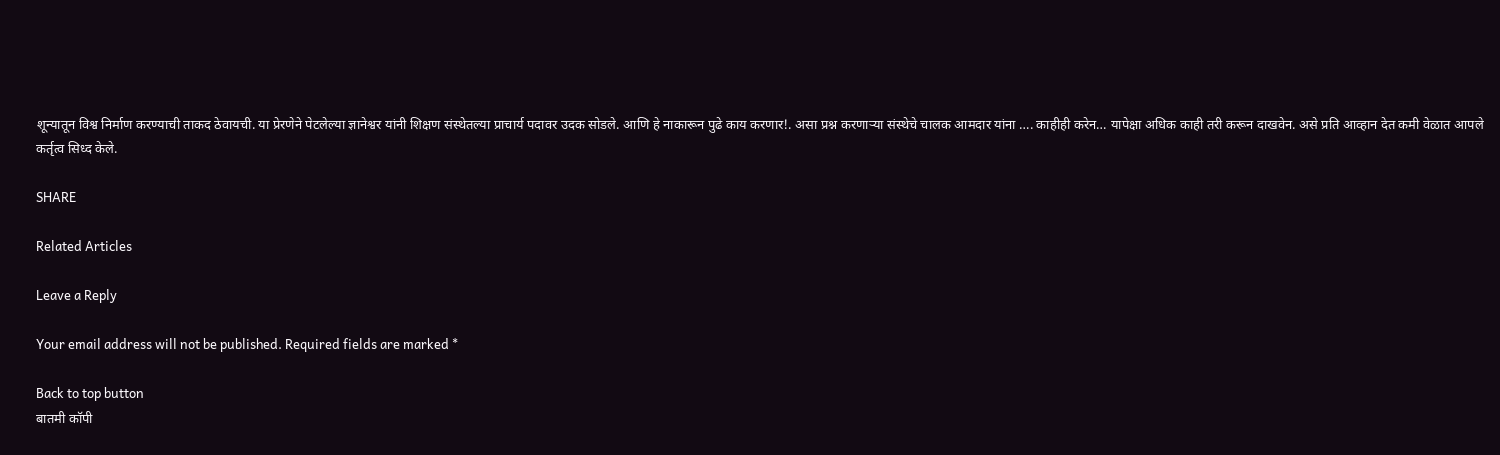शून्यातून विश्व निर्माण करण्याची ताकद ठेवायची. या प्रेरणेने पेटलेल्या ज्ञानेश्वर यांनी शिक्षण संस्थेतल्या प्राचार्य पदावर उदक सोडले. आणि हे नाकारून पुढे काय करणार!. असा प्रश्न करणाऱ्या संस्थेचे चालक आमदार यांना …. काहीही करेन… यापेक्षा अधिक काही तरी करून दाखवेन. असे प्रति आव्हान देत कमी वेळात आपले कर्तृत्व सिध्द केले.

SHARE

Related Articles

Leave a Reply

Your email address will not be published. Required fields are marked *

Back to top button
बातमी कॉपी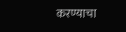करण्याचा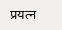प्रयत्न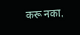करू नका.